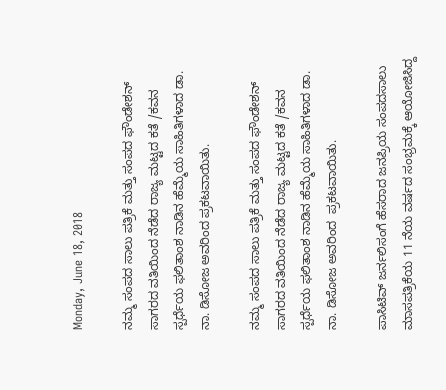Monday, June 18, 2018

ನಮ್ಮ ಸಂಪದ ಸಾಲು ಪತ್ರಿಕೆ ಮತ್ತು ಸಂಪದ ಫೌಂಡೇಶನ್ ಸಾಗರದ ವತಿಯಿಂದ ನೆಡೆದ ರಾಜ್ಯ ಮಟ್ಟದ ಕತೆ /ಕವನ ಸ್ಪರ್ಧೆಯ ಫಲಿತಾಂಶ ನಾಡಿನ ಹೆಮ್ಮೆಯ ಸಾಹಿತಿಗಳಾದ ಡಾ. ನಾ. ಡಿಸೋಜ ಅವರಿಂದ ಪ್ರಕಟವಾಯಿತು.

ನಮ್ಮ ಸಂಪದ ಸಾಲು ಪತ್ರಿಕೆ ಮತ್ತು ಸಂಪದ ಫೌಂಡೇಶನ್ ಸಾಗರದ ವತಿಯಿಂದ ನೆಡೆದ ರಾಜ್ಯ ಮಟ್ಟದ ಕತೆ /ಕವನ ಸ್ಪರ್ಧೆಯ ಫಲಿತಾಂಶ ನಾಡಿನ ಹೆಮ್ಮೆಯ ಸಾಹಿತಿಗಳಾದ ಡಾ. ನಾ. ಡಿಸೋಜ ಅವರಿಂದ  ಪ್ರಕಟವಾಯಿತು.

ಪಾಸಿಟಿವ್ ಜರ್ನಲಿಸಂಗೆ ಹೆಸರಾದ ಜನಪ್ರಿಯ ಸಂಪದಸಾಲು ಮಾಸಪತ್ರಿಕೆಯ 11 ನೆಯ ವರ್ಷದ ಸಂಭ್ರಮಕ್ಕೆ ಆಯೋಜಿಸಿದ್ದ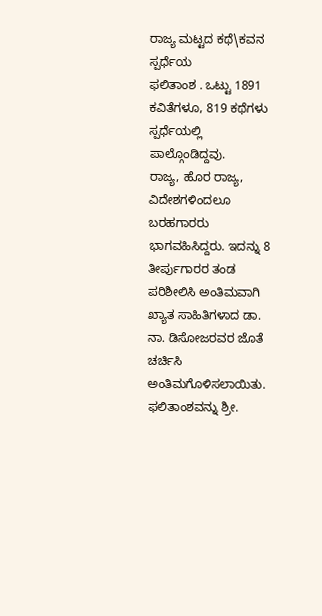ರಾಜ್ಯ ಮಟ್ಟದ ಕಥೆ\ಕವನ ಸ್ಪರ್ಧೆಯ
ಫಲಿತಾಂಶ . ಒಟ್ಟು 1891 ಕವಿತೆಗಳೂ, 819 ಕಥೆಗಳು ಸ್ಪರ್ಧೆಯಲ್ಲಿ ಪಾಲ್ಗೊಂಡಿದ್ದವು.
ರಾಜ್ಯ, ಹೊರ ರಾಜ್ಯ, ವಿದೇಶಗಳಿಂದಲೂ ಬರಹಗಾರರು ಭಾಗವಹಿಸಿದ್ದರು. ಇದನ್ನು 8 ತೀರ್ಪುಗಾರರ ತಂಡ ಪರಿಶೀಲಿಸಿ ಅಂತಿಮವಾಗಿ ಖ್ಯಾತ ಸಾಹಿತಿಗಳಾದ ಡಾ. ನಾ. ಡಿಸೋಜರವರ ಜೊತೆ ಚರ್ಚಿಸಿ
ಅಂತಿಮಗೊಳಿಸಲಾಯಿತು. ಫಲಿತಾಂಶವನ್ನು ಶ್ರೀ.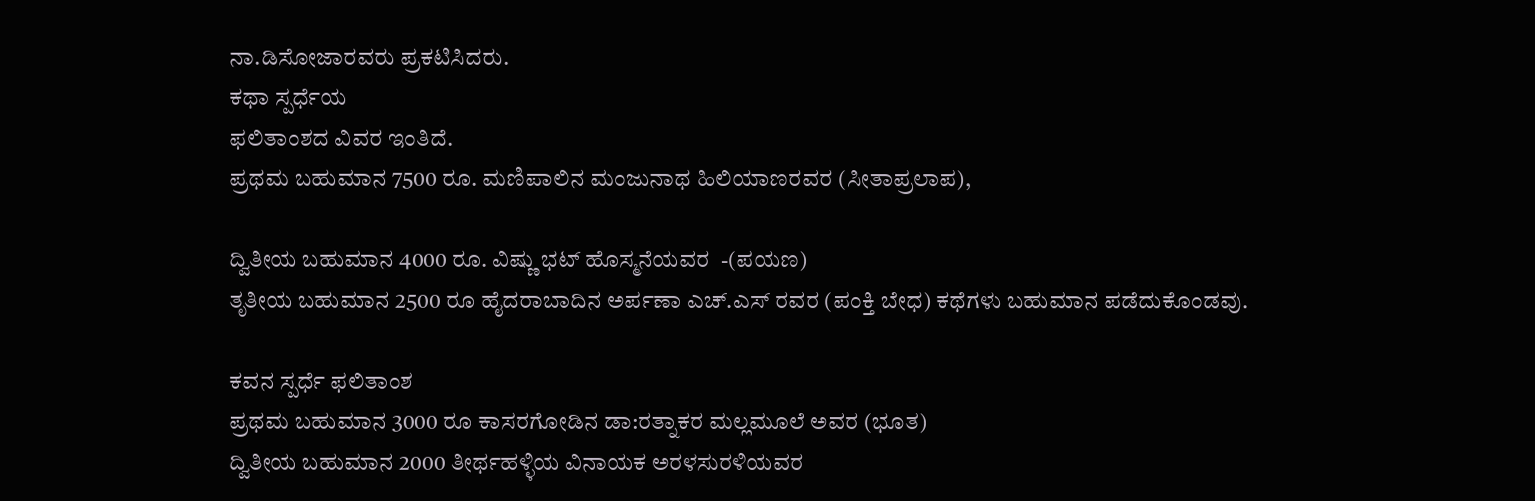ನಾ.ಡಿಸೋಜಾರವರು ಪ್ರಕಟಿಸಿದರು.
ಕಥಾ ಸ್ಪರ್ಧೆಯ
ಫಲಿತಾಂಶದ ವಿವರ ಇಂತಿದೆ.
ಪ್ರಥಮ ಬಹುಮಾನ 7500 ರೂ. ಮಣಿಪಾಲಿನ ಮಂಜುನಾಥ ಹಿಲಿಯಾಣರವರ (ಸೀತಾಪ್ರಲಾಪ),

ದ್ವಿತೀಯ ಬಹುಮಾನ 4000 ರೂ. ವಿಷ್ಣು ಭಟ್ ಹೊಸ್ಮನೆಯವರ  -(ಪಯಣ)
ತೃತೀಯ ಬಹುಮಾನ 2500 ರೂ ಹೈದರಾಬಾದಿನ ಅರ್ಪಣಾ ಎಚ್.ಎಸ್ ರವರ (ಪಂಕ್ತಿ ಬೇಧ) ಕಥೆಗಳು ಬಹುಮಾನ ಪಡೆದುಕೊಂಡವು.

ಕವನ ಸ್ಪರ್ಧೆ ಫಲಿತಾಂಶ
ಪ್ರಥಮ ಬಹುಮಾನ 3000 ರೂ ಕಾಸರಗೋಡಿನ ಡಾ:ರತ್ನಾಕರ ಮಲ್ಲಮೂಲೆ ಅವರ (ಭೂತ)
ದ್ವಿತೀಯ ಬಹುಮಾನ 2000 ತೀರ್ಥಹಳ್ಳಿಯ ವಿನಾಯಕ ಅರಳಸುರಳಿಯವರ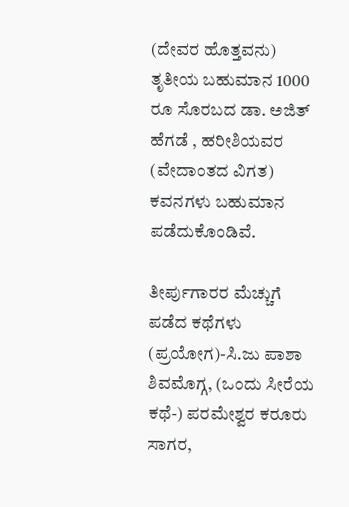(ದೇವರ ಹೊತ್ತವನು)
ತೃತೀಯ ಬಹುಮಾನ 1000 ರೂ ಸೊರಬದ ಡಾ. ಅಜಿತ್ ಹೆಗಡೆ , ಹರೀಶಿಯವರ (ವೇದಾಂತದ ವಿಗತ) ಕವನಗಳು ಬಹುಮಾನ ಪಡೆದುಕೊಂಡಿವೆ.

ತೀರ್ಪುಗಾರರ ಮೆಚ್ಚುಗೆ ಪಡೆದ ಕಥೆಗಳು (ಪ್ರಯೋಗ)-ಸಿ.ಜು ಪಾಶಾ ಶಿವಮೊಗ್ಗ, (ಒಂದು ಸೀರೆಯ ಕಥೆ-) ಪರಮೇಶ್ವರ ಕರೂರು ಸಾಗರ,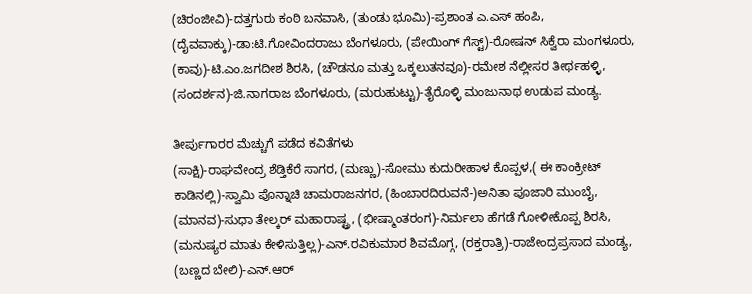(ಚಿರಂಜೀವಿ)-ದತ್ತಗುರು ಕಂಠಿ ಬನವಾಸಿ, (ತುಂಡು ಭೂಮಿ)-ಪ್ರಶಾಂತ ಎ.ಎಸ್ ಹಂಪಿ, (ದೈವವಾಕ್ಕು)-ಡಾ:ಟಿ.ಗೋವಿಂದರಾಜು ಬೆಂಗಳೂರು, (ಪೇಯಿಂಗ್ ಗೆಸ್ಟ್)-ರೋಷನ್ ಸಿಕ್ವೆರಾ ಮಂಗಳೂರು, (ಕಾವು)-ಟಿ.ಎಂ.ಜಗದೀಶ ಶಿರಸಿ, (ಚೌಡನೂ ಮತ್ತು ಒಕ್ಕಲುತನವೂ)-ರಮೇಶ ನೆಲ್ಲೀಸರ ತೀರ್ಥಹಳ್ಳಿ, (ಸಂದರ್ಶನ)-ಜಿ.ನಾಗರಾಜ ಬೆಂಗಳೂರು, (ಮರುಹುಟ್ಟು)-ತೈರೊಳ್ಳಿ ಮಂಜುನಾಥ ಉಡುಪ ಮಂಡ್ಯ.

ತೀರ್ಪುಗಾರರ ಮೆಚ್ಚುಗೆ ಪಡೆದ ಕವಿತೆಗಳು
(ಸಾಕ್ಷಿ)-ರಾಘವೇಂದ್ರ ಶೆಡ್ತಿಕೆರೆ ಸಾಗರ, (ಮಣ್ಣು)-ಸೋಮು ಕುದುರೀಹಾಳ ಕೊಪ್ಪಳ,( ಈ ಕಾಂಕ್ರೀಟ್ ಕಾಡಿನಲ್ಲಿ)-ಸ್ವಾಮಿ ಪೊನ್ನಾಚಿ ಚಾಮರಾಜನಗರ, (ಹಿಂಬಾರದಿರುವನೆ-)ಅನಿತಾ ಪೂಜಾರಿ ಮುಂಬೈ, (ಮಾನವ)-ಸುಧಾ ತೇಲ್ಕರ್ ಮಹಾರಾಷ್ಟ್ರ, (ಭೀಷ್ಮಾಂತರಂಗ)-ನಿರ್ಮಲಾ ಹೆಗಡೆ ಗೋಳೀಕೊಪ್ಪ ಶಿರಸಿ, (ಮನುಷ್ಯರ ಮಾತು ಕೇಳಿಸುತ್ತಿಲ್ಲ)-ಎನ್.ರವಿಕುಮಾರ ಶಿವಮೊಗ್ಗ, (ರಕ್ತರಾತ್ರಿ)-ರಾಜೇಂದ್ರಪ್ರಸಾದ ಮಂಡ್ಯ, (ಬಣ್ಣದ ಬೇಲಿ)-ಎನ್.ಆರ್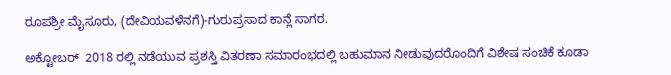ರೂಪಶ್ರೀ ಮೈಸೂರು, (ದೇವಿಯವಳೆನಗೆ)-ಗುರುಪ್ರಸಾದ ಕಾನ್ಲೆ ಸಾಗರ.

ಅಕ್ಟೋಬರ್  2018 ರಲ್ಲಿ ನಡೆಯುವ ಪ್ರಶಸ್ತಿ ವಿತರಣಾ ಸಮಾರಂಭದಲ್ಲಿ ಬಹುಮಾನ ನೀಡುವುದರೊಂದಿಗೆ ವಿಶೇಷ ಸಂಚಿಕೆ ಕೂಡಾ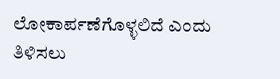ಲೋಕಾರ್ಪಣೆಗೊಳ್ಳಲಿದೆ ಎಂದು ತಿಳಿಸಲು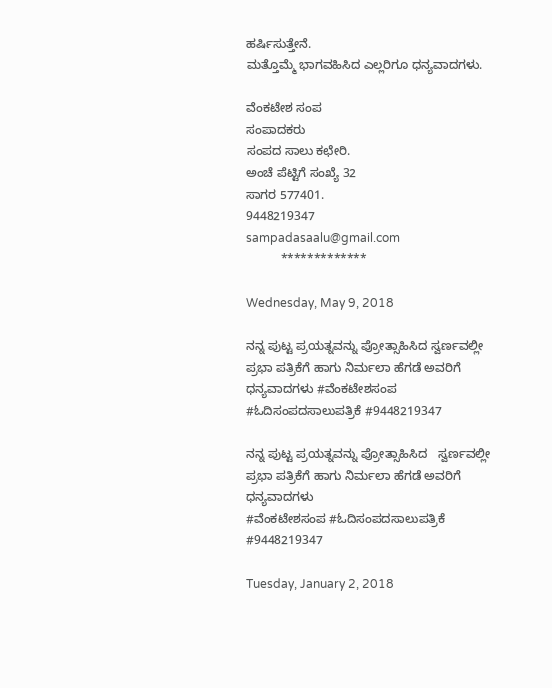ಹರ್ಷಿಸುತ್ತೇನೆ.
ಮತ್ತೊಮ್ಮೆ ಭಾಗವಹಿಸಿದ ಎಲ್ಲರಿಗೂ ಧನ್ಯವಾದಗಳು.

ವೆಂಕಟೇಶ ಸಂಪ
ಸಂಪಾದಕರು
ಸಂಪದ ಸಾಲು ಕಛೇರಿ.
ಅಂಚೆ ಪೆಟ್ಟಿಗೆ ಸಂಖ್ಯೆ 32
ಸಾಗರ 577401.
9448219347
sampadasaalu@gmail.com
          *************

Wednesday, May 9, 2018

ನನ್ನ ಪುಟ್ಟ ಪ್ರಯತ್ನವನ್ನು ಪ್ರೋತ್ಸಾಹಿಸಿದ ಸ್ವರ್ಣವಲ್ಲೀ ಪ್ರಭಾ ಪತ್ರಿಕೆಗೆ ಹಾಗು ನಿರ್ಮಲಾ ಹೆಗಡೆ ಅವರಿಗೆ ಧನ್ಯವಾದಗಳು #ವೆಂಕಟೇಶಸಂಪ #ಓದಿಸಂಪದಸಾಲುಪತ್ರಿಕೆ #9448219347

ನನ್ನ ಪುಟ್ಟ ಪ್ರಯತ್ನವನ್ನು ಪ್ರೋತ್ಸಾಹಿಸಿದ   ಸ್ವರ್ಣವಲ್ಲೀ ಪ್ರಭಾ ಪತ್ರಿಕೆಗೆ ಹಾಗು ನಿರ್ಮಲಾ ಹೆಗಡೆ ಅವರಿಗೆ ಧನ್ಯವಾದಗಳು
#ವೆಂಕಟೇಶಸಂಪ #ಓದಿಸಂಪದಸಾಲುಪತ್ರಿಕೆ #9448219347

Tuesday, January 2, 2018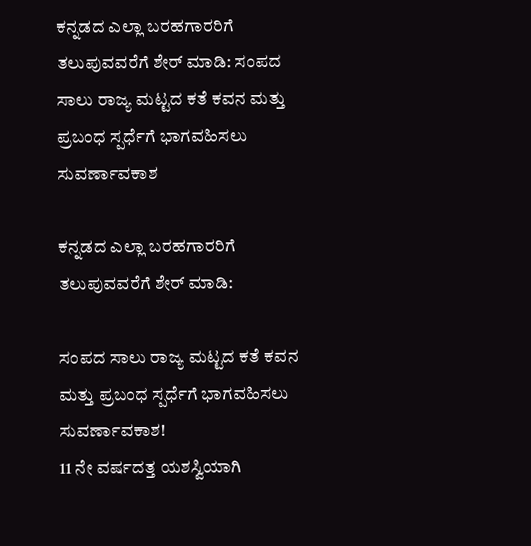ಕನ್ನಡದ ಎಲ್ಲಾ ಬರಹಗಾರರಿಗೆ ತಲುಪುವವರೆಗೆ ಶೇರ್ ಮಾಡಿ: ಸಂಪದ ಸಾಲು ರಾಜ್ಯ ಮಟ್ಟದ ಕತೆ ಕವನ ಮತ್ತು ಪ್ರಬಂಧ ಸ್ಪರ್ಧೆಗೆ ಭಾಗವಹಿಸಲು ಸುವರ್ಣಾವಕಾಶ

ಕನ್ನಡದ ಎಲ್ಲಾ ಬರಹಗಾರರಿಗೆ ತಲುಪುವವರೆಗೆ ಶೇರ್ ಮಾಡಿ:

ಸಂಪದ ಸಾಲು ರಾಜ್ಯ ಮಟ್ಟದ ಕತೆ ಕವನ ಮತ್ತು ಪ್ರಬಂಧ ಸ್ಪರ್ಧೆಗೆ ಭಾಗವಹಿಸಲು ಸುವರ್ಣಾವಕಾಶ!
11 ನೇ ವರ್ಷದತ್ತ ಯಶಸ್ವಿಯಾಗಿ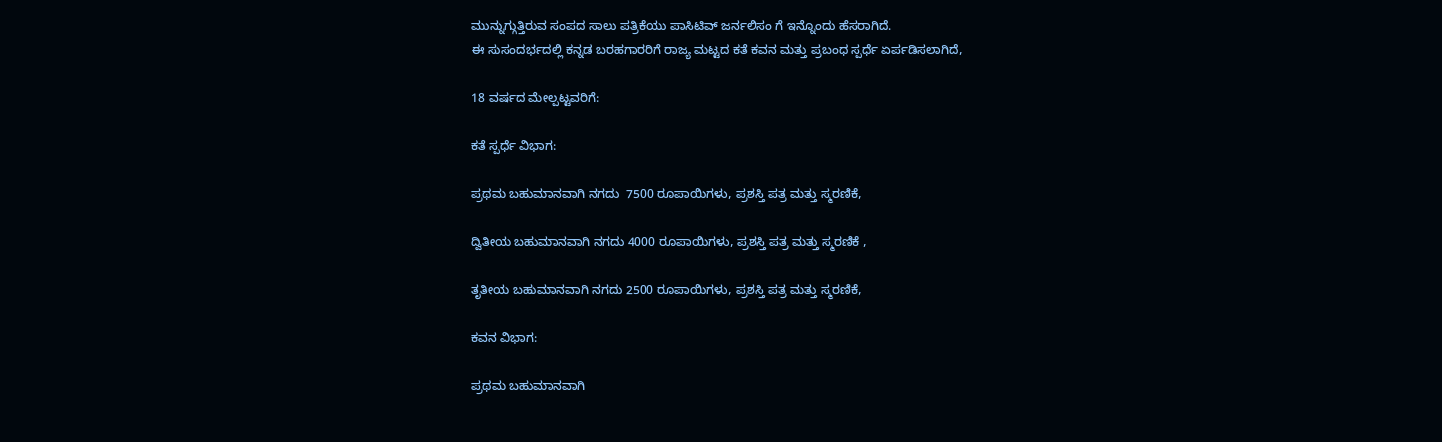ಮುನ್ನುಗ್ಗುತ್ತಿರುವ ಸಂಪದ ಸಾಲು ಪತ್ರಿಕೆಯು ಪಾಸಿಟಿವ್ ಜರ್ನಲಿಸಂ ಗೆ ಇನ್ನೊಂದು ಹೆಸರಾಗಿದೆ.
ಈ ಸುಸಂದರ್ಭದಲ್ಲಿ ಕನ್ನಡ ಬರಹಗಾರರಿಗೆ ರಾಜ್ಯ ಮಟ್ಟದ ಕತೆ ಕವನ ಮತ್ತು ಪ್ರಬಂಧ ಸ್ಪರ್ಧೆ ಏರ್ಪಡಿಸಲಾಗಿದೆ,

18 ವರ್ಷದ ಮೇಲ್ಪಟ್ಟವರಿಗೆ:

ಕತೆ ಸ್ಪರ್ಧೆ ವಿಭಾಗ:

ಪ್ರಥಮ ಬಹುಮಾನವಾಗಿ ನಗದು  7500 ರೂಪಾಯಿಗಳು, ಪ್ರಶಸ್ತಿ ಪತ್ರ ಮತ್ತು ಸ್ಮರಣಿಕೆ,

ದ್ವಿತೀಯ ಬಹುಮಾನವಾಗಿ ನಗದು 4000 ರೂಪಾಯಿಗಳು, ಪ್ರಶಸ್ತಿ ಪತ್ರ ಮತ್ತು ಸ್ಮರಣಿಕೆ ,

ತೃತೀಯ ಬಹುಮಾನವಾಗಿ ನಗದು 2500 ರೂಪಾಯಿಗಳು, ಪ್ರಶಸ್ತಿ ಪತ್ರ ಮತ್ತು ಸ್ಮರಣಿಕೆ,

ಕವನ ವಿಭಾಗ:

ಪ್ರಥಮ ಬಹುಮಾನವಾಗಿ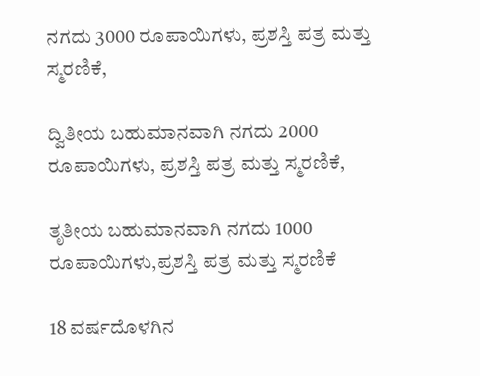ನಗದು 3000 ರೂಪಾಯಿಗಳು, ಪ್ರಶಸ್ತಿ ಪತ್ರ ಮತ್ತು ಸ್ಮರಣಿಕೆ,

ದ್ವಿತೀಯ ಬಹುಮಾನವಾಗಿ ನಗದು 2000 ರೂಪಾಯಿಗಳು, ಪ್ರಶಸ್ತಿ ಪತ್ರ ಮತ್ತು ಸ್ಮರಣಿಕೆ,

ತೃತೀಯ ಬಹುಮಾನವಾಗಿ ನಗದು 1000 ರೂಪಾಯಿಗಳು,ಪ್ರಶಸ್ತಿ ಪತ್ರ ಮತ್ತು ಸ್ಮರಣಿಕೆ

18 ವರ್ಷದೊಳಗಿನ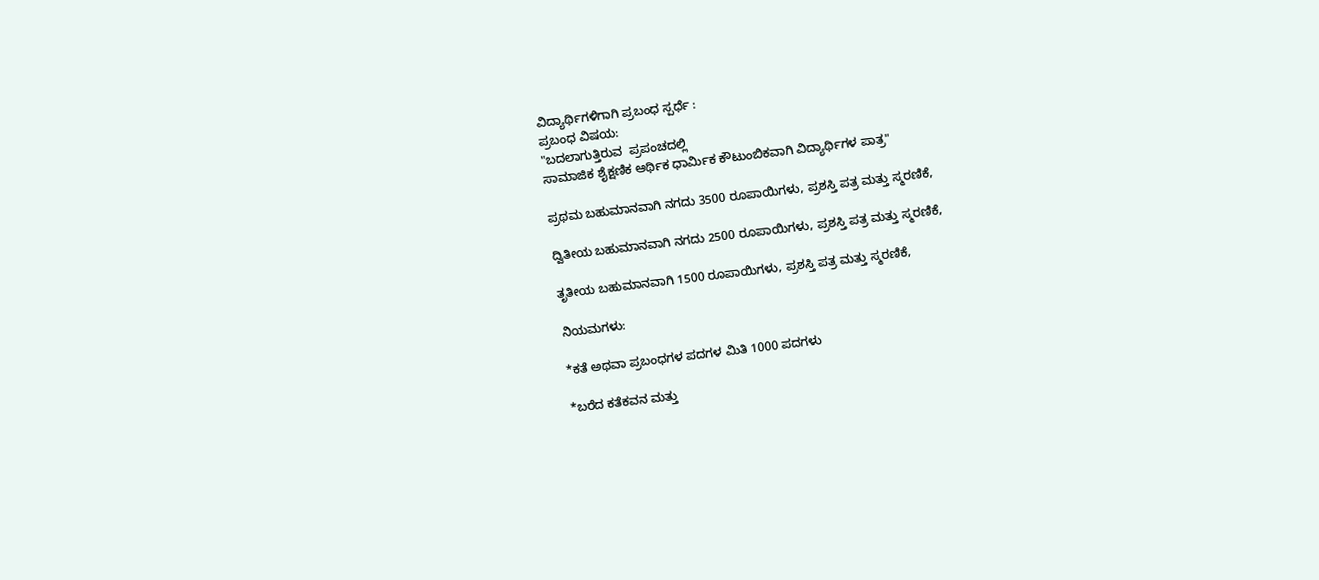ವಿದ್ಯಾರ್ಥಿಗಳಿಗಾಗಿ ಪ್ರಬಂಧ ಸ್ಪರ್ಧೆ :
ಪ್ರಬಂಧ ವಿಷಯ:
"ಬದಲಾಗುತ್ತಿರುವ  ಪ್ರಪಂಚದಲ್ಲಿ
ಸಾಮಾಜಿಕ ಶೈಕ್ಷಣಿಕ ಆರ್ಥಿಕ ಧಾರ್ಮಿಕ ಕೌಟುಂಬಿಕವಾಗಿ ವಿದ್ಯಾರ್ಥಿಗಳ ಪಾತ್ರ"

ಪ್ರಥಮ ಬಹುಮಾನವಾಗಿ ನಗದು 3500 ರೂಪಾಯಿಗಳು, ಪ್ರಶಸ್ತಿ ಪತ್ರ ಮತ್ತು ಸ್ಮರಣಿಕೆ,

ದ್ವಿತೀಯ ಬಹುಮಾನವಾಗಿ ನಗದು 2500 ರೂಪಾಯಿಗಳು, ಪ್ರಶಸ್ತಿ ಪತ್ರ ಮತ್ತು ಸ್ಮರಣಿಕೆ,

ತೃತೀಯ ಬಹುಮಾನವಾಗಿ 1500 ರೂಪಾಯಿಗಳು, ಪ್ರಶಸ್ತಿ ಪತ್ರ ಮತ್ತು ಸ್ಮರಣಿಕೆ,

ನಿಯಮಗಳು:

*ಕತೆ ಅಥವಾ ಪ್ರಬಂಧಗಳ ಪದಗಳ ಮಿತಿ 1000 ಪದಗಳು

*ಬರೆದ ಕತೆಕವನ ಮತ್ತು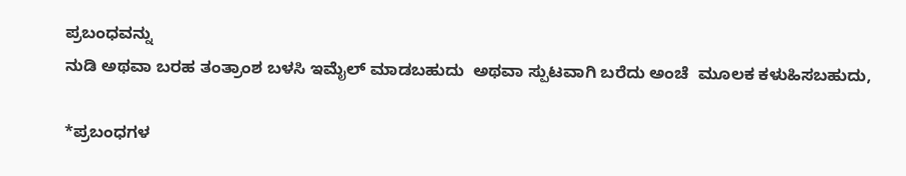ಪ್ರಬಂಧವನ್ನು
ನುಡಿ ಅಥವಾ ಬರಹ ತಂತ್ರಾಂಶ ಬಳಸಿ ಇಮೈಲ್ ಮಾಡಬಹುದು  ಅಥವಾ ಸ್ಪುಟವಾಗಿ ಬರೆದು ಅಂಚೆ  ಮೂಲಕ ಕಳುಹಿಸಬಹುದು,

*ಪ್ರಬಂಧಗಳ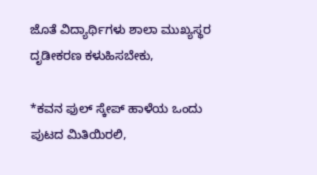ಜೊತೆ ವಿದ್ಯಾರ್ಥಿಗಳು ಶಾಲಾ ಮುಖ್ಯಸ್ಥರ ದೃಡೀಕರಣ ಕಳುಹಿಸಬೇಕು,

*ಕವನ ಫುಲ್ ಸ್ಕೇಪ್ ಹಾಳೆಯ ಒಂದು ಪುಟದ ಮಿತಿಯಿರಲಿ,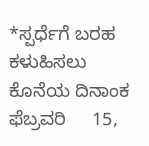*ಸ್ಪರ್ಧೆಗೆ ಬರಹ ಕಳುಹಿಸಲು ಕೊನೆಯ ದಿನಾಂಕ ಫೆಬ್ರವರಿ     15,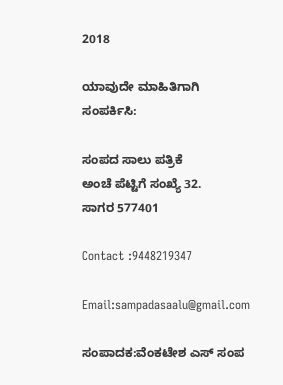2018

ಯಾವುದೇ ಮಾಹಿತಿಗಾಗಿ ಸಂಪರ್ಕಿಸಿ:

ಸಂಪದ ಸಾಲು ಪತ್ರಿಕೆ
ಅಂಚೆ ಪೆಟ್ಟಿಗೆ ಸಂಖ್ಯೆ 32.
ಸಾಗರ 577401

Contact :9448219347

Email:sampadasaalu@gmail.com

ಸಂಪಾದಕ:ವೆಂಕಟೇಶ ಎಸ್ ಸಂಪ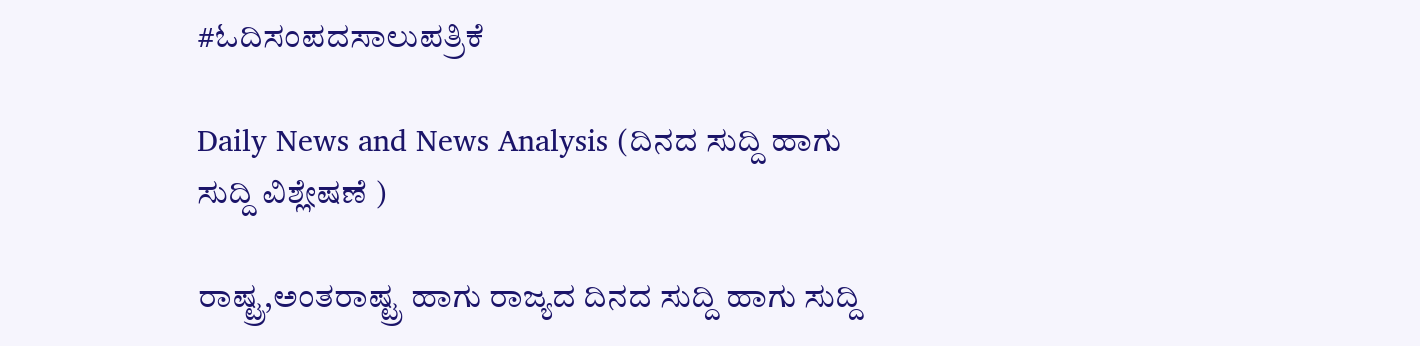#ಓದಿಸಂಪದಸಾಲುಪತ್ರಿಕೆ

Daily News and News Analysis (ದಿನದ ಸುದ್ದಿ ಹಾಗು ಸುದ್ದಿ ವಿಶ್ಲೇಷಣೆ )

ರಾಷ್ಟ್ರ,ಅಂತರಾಷ್ಟ್ರ ಹಾಗು ರಾಜ್ಯದ ದಿನದ ಸುದ್ದಿ ಹಾಗು ಸುದ್ದಿ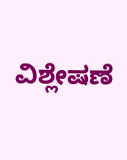ವಿಶ್ಲೇಷಣೆ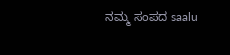ನಮ್ಮ ಸಂಪದ saalu